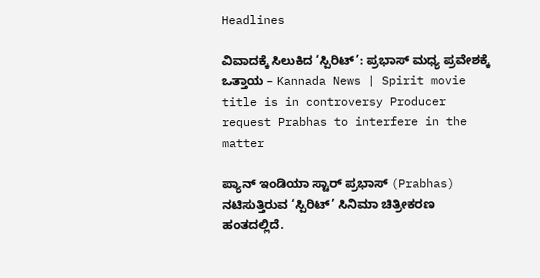Headlines

ವಿವಾದಕ್ಕೆ ಸಿಲುಕಿದ ‘ಸ್ಪಿರಿಟ್’: ಪ್ರಭಾಸ್ ಮಧ್ಯ ಪ್ರವೇಶಕ್ಕೆ ಒತ್ತಾಯ – Kannada News | Spirit movie title is in controversy Producer request Prabhas to interfere in the matter

ಪ್ಯಾನ್ ಇಂಡಿಯಾ ಸ್ಟಾರ್ ಪ್ರಭಾಸ್ (Prabhas) ನಟಿಸುತ್ತಿರುವ ‘ಸ್ಪಿರಿಟ್’ ಸಿನಿಮಾ ಚಿತ್ರೀಕರಣ ಹಂತದಲ್ಲಿದೆ.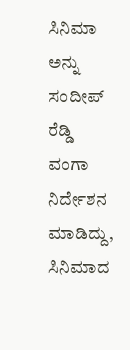ಸಿನಿಮಾ ಅನ್ನು ಸಂದೀಪ್ ರೆಡ್ಡಿ ವಂಗಾ ನಿರ್ದೇಶನ ಮಾಡಿದ್ದು, ಸಿನಿಮಾದ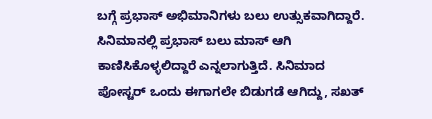ಬಗ್ಗೆ ಪ್ರಭಾಸ್ ಅಭಿಮಾನಿಗಳು ಬಲು ಉತ್ಸುಕವಾಗಿದ್ದಾರೆ. ಸಿನಿಮಾನಲ್ಲಿ ಪ್ರಭಾಸ್ ಬಲು ಮಾಸ್ ಆಗಿ ಕಾಣಿಸಿಕೊಳ್ಳಲಿದ್ದಾರೆ ಎನ್ನಲಾಗುತ್ತಿದೆ. ಸಿನಿಮಾದ ಪೋಸ್ಟರ್ ಒಂದು ಈಗಾಗಲೇ ಬಿಡುಗಡೆ ಆಗಿದ್ದು, ಸಖತ್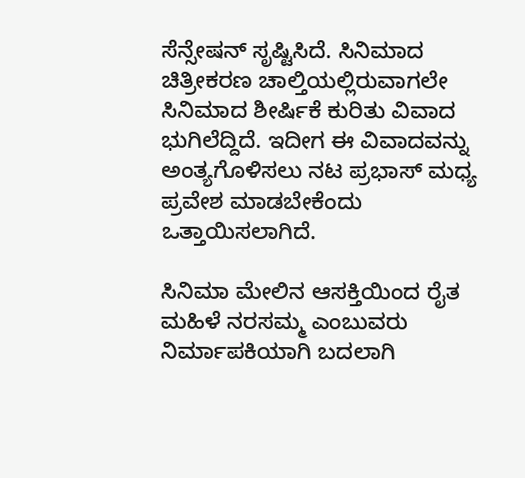ಸೆನ್ಸೇಷನ್ ಸೃಷ್ಟಿಸಿದೆ. ಸಿನಿಮಾದ ಚಿತ್ರೀಕರಣ ಚಾಲ್ತಿಯಲ್ಲಿರುವಾಗಲೇ ಸಿನಿಮಾದ ಶೀರ್ಷಿಕೆ ಕುರಿತು ವಿವಾದ ಭುಗಿಲೆದ್ದಿದೆ. ಇದೀಗ ಈ ವಿವಾದವನ್ನು ಅಂತ್ಯಗೊಳಿಸಲು ನಟ ಪ್ರಭಾಸ್ ಮಧ್ಯ ಪ್ರವೇಶ ಮಾಡಬೇಕೆಂದು ಒತ್ತಾಯಿಸಲಾಗಿದೆ.

ಸಿನಿಮಾ ಮೇಲಿನ ಆಸಕ್ತಿಯಿಂದ ರೈತ ಮಹಿಳೆ ನರಸಮ್ಮ ಎಂಬುವರು ನಿರ್ಮಾಪಕಿಯಾಗಿ ಬದಲಾಗಿ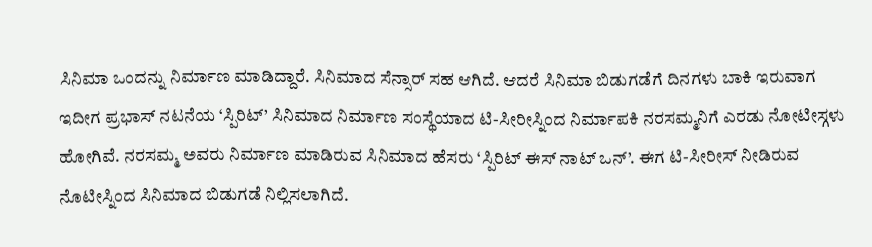ಸಿನಿಮಾ ಒಂದನ್ನು ನಿರ್ಮಾಣ ಮಾಡಿದ್ದಾರೆ. ಸಿನಿಮಾದ ಸೆನ್ಸಾರ್ ಸಹ ಆಗಿದೆ. ಆದರೆ ಸಿನಿಮಾ ಬಿಡುಗಡೆಗೆ ದಿನಗಳು ಬಾಕಿ ಇರುವಾಗ ಇದೀಗ ಪ್ರಭಾಸ್ ನಟನೆಯ ‘ಸ್ಪಿರಿಟ್’ ಸಿನಿಮಾದ ನಿರ್ಮಾಣ ಸಂಸ್ಥೆಯಾದ ಟಿ-ಸೀರೀಸ್ನಿಂದ ನಿರ್ಮಾಪಕಿ ನರಸಮ್ಮನಿಗೆ ಎರಡು ನೋಟೀಸ್ಗಳು ಹೋಗಿವೆ. ನರಸಮ್ಮ ಅವರು ನಿರ್ಮಾಣ ಮಾಡಿರುವ ಸಿನಿಮಾದ ಹೆಸರು ‘ಸ್ಪಿರಿಟ್ ಈಸ್ ನಾಟ್ ಒನ್’. ಈಗ ಟಿ-ಸೀರೀಸ್ ನೀಡಿರುವ ನೊಟೀಸ್ನಿಂದ ಸಿನಿಮಾದ ಬಿಡುಗಡೆ ನಿಲ್ಲಿಸಲಾಗಿದೆ.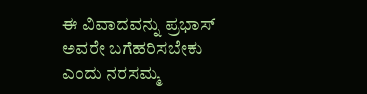ಈ ವಿವಾದವನ್ನು ಪ್ರಭಾಸ್ ಅವರೇ ಬಗೆಹರಿಸಬೇಕು ಎಂದು ನರಸಮ್ಮ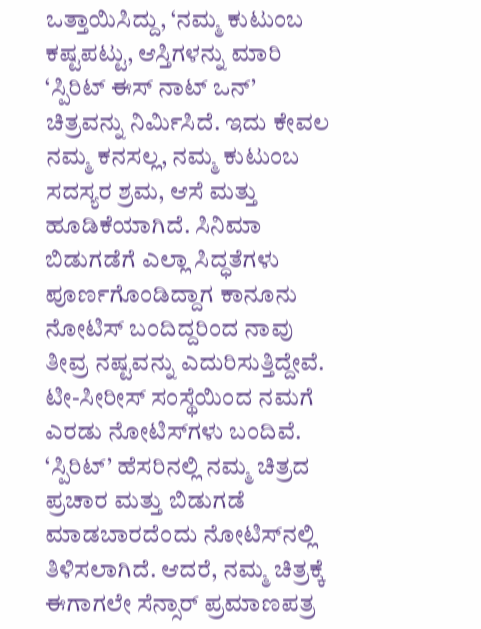ಒತ್ತಾಯಿಸಿದ್ದು, ‘ನಮ್ಮ ಕುಟುಂಬ ಕಷ್ಟಪಟ್ಟು, ಆಸ್ತಿಗಳನ್ನು ಮಾರಿ ‘ಸ್ಪಿರಿಟ್ ಈಸ್ ನಾಟ್ ಒನ್’ ಚಿತ್ರವನ್ನು ನಿರ್ಮಿಸಿದೆ. ಇದು ಕೇವಲ ನಮ್ಮ ಕನಸಲ್ಲ, ನಮ್ಮ ಕುಟುಂಬ ಸದಸ್ಯರ ಶ್ರಮ, ಆಸೆ ಮತ್ತು ಹೂಡಿಕೆಯಾಗಿದೆ. ಸಿನಿಮಾ ಬಿಡುಗಡೆಗೆ ಎಲ್ಲಾ ಸಿದ್ಧತೆಗಳು ಪೂರ್ಣಗೊಂಡಿದ್ದಾಗ ಕಾನೂನು ನೋಟಿಸ್ ಬಂದಿದ್ದರಿಂದ ನಾವು ತೀವ್ರ ನಷ್ಟವನ್ನು ಎದುರಿಸುತ್ತಿದ್ದೇವೆ. ಟೀ-ಸೀರೀಸ್ ಸಂಸ್ಥೆಯಿಂದ ನಮಗೆ ಎರಡು ನೋಟಿಸ್‌ಗಳು ಬಂದಿವೆ. ‘ಸ್ಪಿರಿಟ್’ ಹೆಸರಿನಲ್ಲಿ ನಮ್ಮ ಚಿತ್ರದ ಪ್ರಚಾರ ಮತ್ತು ಬಿಡುಗಡೆ ಮಾಡಬಾರದೆಂದು ನೋಟಿಸ್‌ನಲ್ಲಿ ತಿಳಿಸಲಾಗಿದೆ. ಆದರೆ, ನಮ್ಮ ಚಿತ್ರಕ್ಕೆ ಈಗಾಗಲೇ ಸೆನ್ಸಾರ್ ಪ್ರಮಾಣಪತ್ರ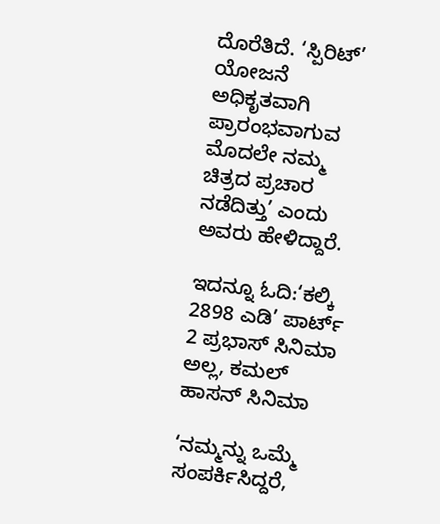ದೊರೆತಿದೆ. ‘ಸ್ಪಿರಿಟ್’ ಯೋಜನೆ ಅಧಿಕೃತವಾಗಿ ಪ್ರಾರಂಭವಾಗುವ ಮೊದಲೇ ನಮ್ಮ ಚಿತ್ರದ ಪ್ರಚಾರ ನಡೆದಿತ್ತು’ ಎಂದು ಅವರು ಹೇಳಿದ್ದಾರೆ.

ಇದನ್ನೂ ಓದಿ:‘ಕಲ್ಕಿ 2898 ಎಡಿ’ ಪಾರ್ಟ್ 2 ಪ್ರಭಾಸ್ ಸಿನಿಮಾ ಅಲ್ಲ, ಕಮಲ್ ಹಾಸನ್ ಸಿನಿಮಾ

‘ನಮ್ಮನ್ನು ಒಮ್ಮೆ ಸಂಪರ್ಕಿಸಿದ್ದರೆ,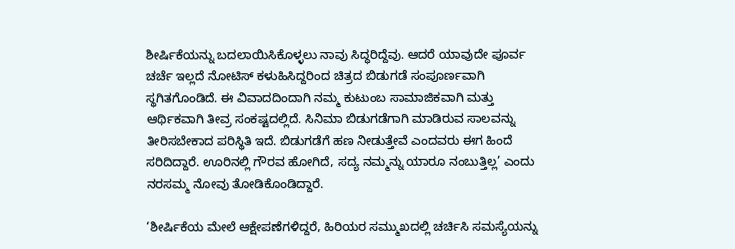ಶೀರ್ಷಿಕೆಯನ್ನು ಬದಲಾಯಿಸಿಕೊಳ್ಳಲು ನಾವು ಸಿದ್ಧರಿದ್ದೆವು. ಆದರೆ ಯಾವುದೇ ಪೂರ್ವ ಚರ್ಚೆ ಇಲ್ಲದೆ ನೋಟಿಸ್ ಕಳುಹಿಸಿದ್ದರಿಂದ ಚಿತ್ರದ ಬಿಡುಗಡೆ ಸಂಪೂರ್ಣವಾಗಿ ಸ್ಥಗಿತಗೊಂಡಿದೆ. ಈ ವಿವಾದದಿಂದಾಗಿ ನಮ್ಮ ಕುಟುಂಬ ಸಾಮಾಜಿಕವಾಗಿ ಮತ್ತು ಆರ್ಥಿಕವಾಗಿ ತೀವ್ರ ಸಂಕಷ್ಟದಲ್ಲಿದೆ. ಸಿನಿಮಾ ಬಿಡುಗಡೆಗಾಗಿ ಮಾಡಿರುವ ಸಾಲವನ್ನು ತೀರಿಸಬೇಕಾದ ಪರಿಸ್ಥಿತಿ ಇದೆ. ಬಿಡುಗಡೆಗೆ ಹಣ ನೀಡುತ್ತೇವೆ ಎಂದವರು ಈಗ ಹಿಂದೆ ಸರಿದಿದ್ದಾರೆ. ಊರಿನಲ್ಲಿ ಗೌರವ ಹೋಗಿದೆ, ಸದ್ಯ ನಮ್ಮನ್ನು ಯಾರೂ ನಂಬುತ್ತಿಲ್ಲ’ ಎಂದು ನರಸಮ್ಮ ನೋವು ತೋಡಿಕೊಂಡಿದ್ದಾರೆ.

‘ಶೀರ್ಷಿಕೆಯ ಮೇಲೆ ಆಕ್ಷೇಪಣೆಗಳಿದ್ದರೆ, ಹಿರಿಯರ ಸಮ್ಮುಖದಲ್ಲಿ ಚರ್ಚಿಸಿ ಸಮಸ್ಯೆಯನ್ನು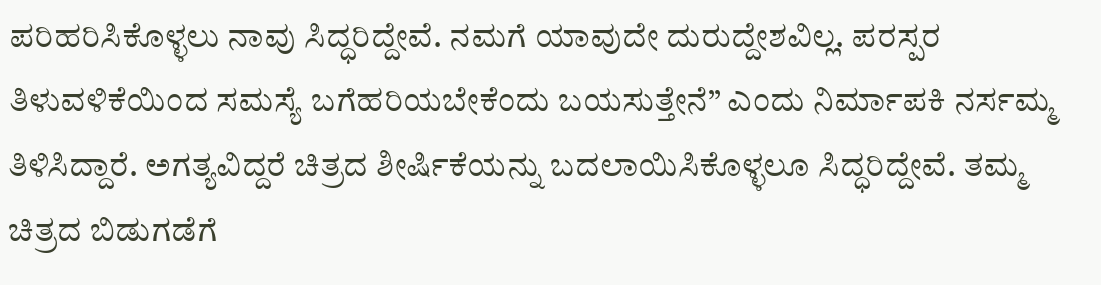ಪರಿಹರಿಸಿಕೊಳ್ಳಲು ನಾವು ಸಿದ್ಧರಿದ್ದೇವೆ. ನಮಗೆ ಯಾವುದೇ ದುರುದ್ದೇಶವಿಲ್ಲ. ಪರಸ್ಪರ ತಿಳುವಳಿಕೆಯಿಂದ ಸಮಸ್ಯೆ ಬಗೆಹರಿಯಬೇಕೆಂದು ಬಯಸುತ್ತೇನೆ” ಎಂದು ನಿರ್ಮಾಪಕಿ ನರ್ಸಮ್ಮ ತಿಳಿಸಿದ್ದಾರೆ. ಅಗತ್ಯವಿದ್ದರೆ ಚಿತ್ರದ ಶೀರ್ಷಿಕೆಯನ್ನು ಬದಲಾಯಿಸಿಕೊಳ್ಳಲೂ ಸಿದ್ಧರಿದ್ದೇವೆ. ತಮ್ಮ ಚಿತ್ರದ ಬಿಡುಗಡೆಗೆ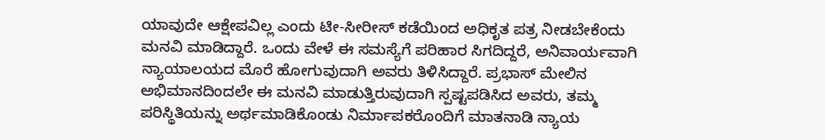ಯಾವುದೇ ಆಕ್ಷೇಪವಿಲ್ಲ ಎಂದು ಟೀ-ಸೀರೀಸ್ ಕಡೆಯಿಂದ ಅಧಿಕೃತ ಪತ್ರ ನೀಡಬೇಕೆಂದು ಮನವಿ ಮಾಡಿದ್ದಾರೆ. ಒಂದು ವೇಳೆ ಈ ಸಮಸ್ಯೆಗೆ ಪರಿಹಾರ ಸಿಗದಿದ್ದರೆ, ಅನಿವಾರ್ಯವಾಗಿ ನ್ಯಾಯಾಲಯದ ಮೊರೆ ಹೋಗುವುದಾಗಿ ಅವರು ತಿಳಿಸಿದ್ದಾರೆ. ಪ್ರಭಾಸ್ ಮೇಲಿನ ಅಭಿಮಾನದಿಂದಲೇ ಈ ಮನವಿ ಮಾಡುತ್ತಿರುವುದಾಗಿ ಸ್ಪಷ್ಟಪಡಿಸಿದ ಅವರು, ತಮ್ಮ ಪರಿಸ್ಥಿತಿಯನ್ನು ಅರ್ಥಮಾಡಿಕೊಂಡು ನಿರ್ಮಾಪಕರೊಂದಿಗೆ ಮಾತನಾಡಿ ನ್ಯಾಯ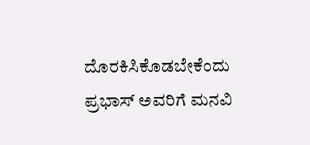ದೊರಕಿಸಿಕೊಡಬೇಕೆಂದು ಪ್ರಭಾಸ್ ಅವರಿಗೆ ಮನವಿ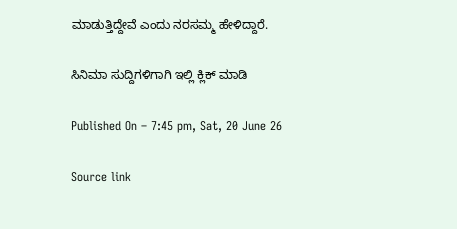ಮಾಡುತ್ತಿದ್ದೇವೆ ಎಂದು ನರಸಮ್ಮ ಹೇಳಿದ್ದಾರೆ.

ಸಿನಿಮಾ ಸುದ್ದಿಗಳಿಗಾಗಿ ಇಲ್ಲಿ ಕ್ಲಿಕ್ ಮಾಡಿ

Published On – 7:45 pm, Sat, 20 June 26

Source link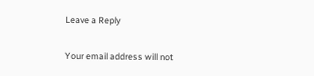Leave a Reply

Your email address will not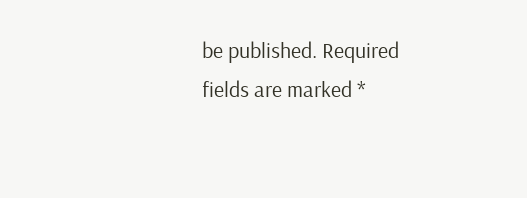be published. Required fields are marked *